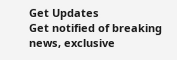Get Updates
Get notified of breaking news, exclusive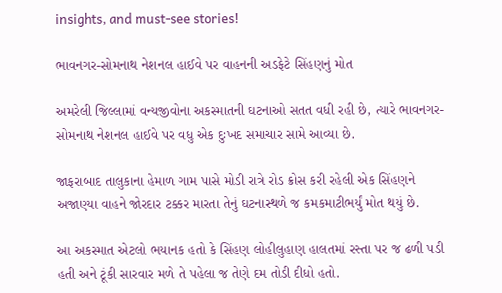insights, and must-see stories!

ભાવનગર-સોમનાથ નેશનલ હાઈવે પર વાહનની અડફેટે સિંહણનું મોત

અમરેલી જિલ્લામાં વન્યજીવોના અકસ્માતની ઘટનાઓ સતત વધી રહી છે, ત્યારે ભાવનગર-સોમનાથ નેશનલ હાઈવે પર વધુ એક દુઃખદ સમાચાર સામે આવ્યા છે.

જાફરાબાદ તાલુકાના હેમાળ ગામ પાસે મોડી રાત્રે રોડ ક્રોસ કરી રહેલી એક સિંહણને અજાણ્યા વાહને જોરદાર ટક્કર મારતા તેનું ઘટનાસ્થળે જ કમકમાટીભર્યું મોત થયું છે.

આ અકસ્માત એટલો ભયાનક હતો કે સિંહણ લોહીલુહાણ હાલતમાં રસ્તા પર જ ઢળી પડી હતી અને ટૂંકી સારવાર મળે તે પહેલા જ તેણે દમ તોડી દીધો હતો.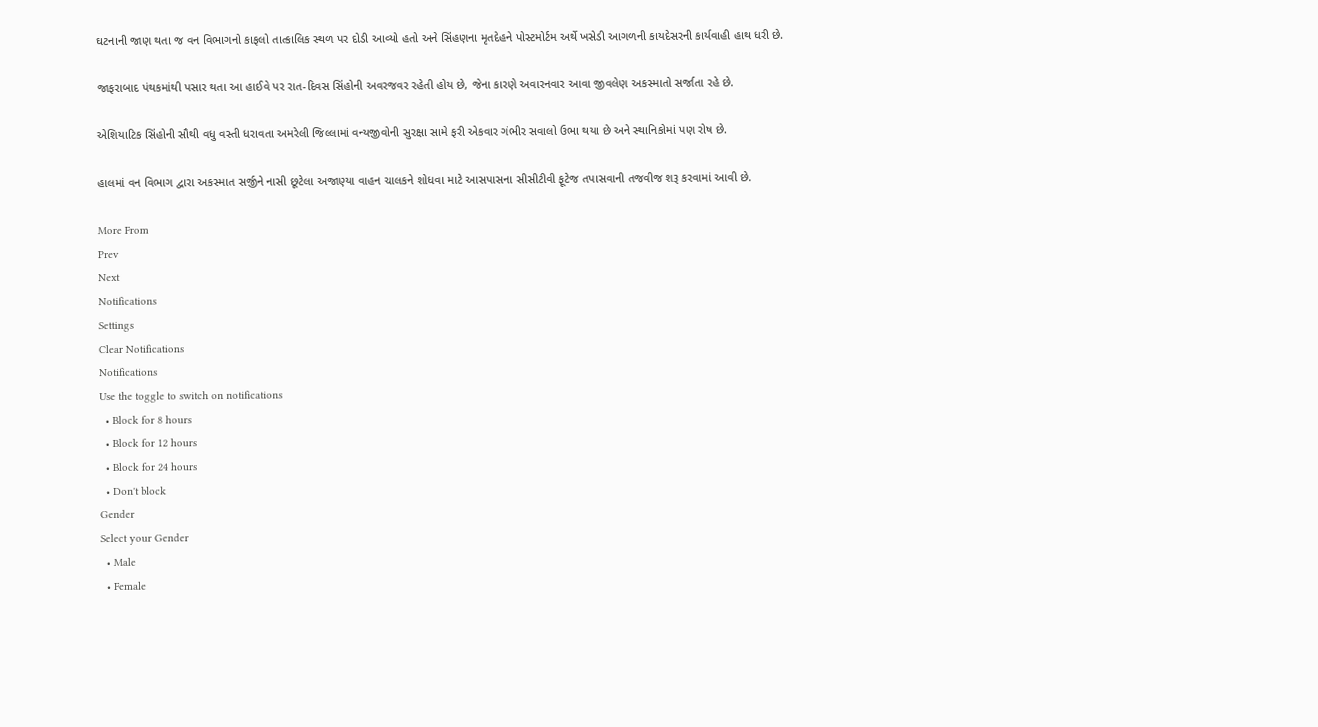ઘટનાની જાણ થતા જ વન વિભાગનો કાફલો તાત્કાલિક સ્થળ પર દોડી આવ્યો હતો અને સિંહણના મૃતદેહને પોસ્ટમોર્ટમ અર્થે ખસેડી આગળની કાયદેસરની કાર્યવાહી હાથ ધરી છે.

જાફરાબાદ પંથકમાંથી પસાર થતા આ હાઈવે પર રાત-દિવસ સિંહોની અવરજવર રહેતી હોય છે, જેના કારણે અવારનવાર આવા જીવલેણ અકસ્માતો સર્જાતા રહે છે.

એશિયાટિક સિંહોની સૌથી વધુ વસ્તી ધરાવતા અમરેલી જિલ્લામાં વન્યજીવોની સુરક્ષા સામે ફરી એકવાર ગંભીર સવાલો ઉભા થયા છે અને સ્થાનિકોમાં પણ રોષ છે.

હાલમાં વન વિભાગ દ્વારા અકસ્માત સર્જીને નાસી છૂટેલા અજાણ્યા વાહન ચાલકને શોધવા માટે આસપાસના સીસીટીવી ફૂટેજ તપાસવાની તજવીજ શરૂ કરવામાં આવી છે.

More From
Prev
Next
Notifications
Settings
Clear Notifications
Notifications
Use the toggle to switch on notifications
  • Block for 8 hours
  • Block for 12 hours
  • Block for 24 hours
  • Don't block
Gender
Select your Gender
  • Male
  • Female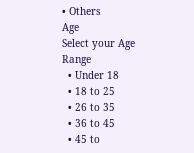• Others
Age
Select your Age Range
  • Under 18
  • 18 to 25
  • 26 to 35
  • 36 to 45
  • 45 to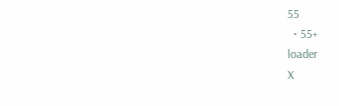55
  • 55+
loader
X